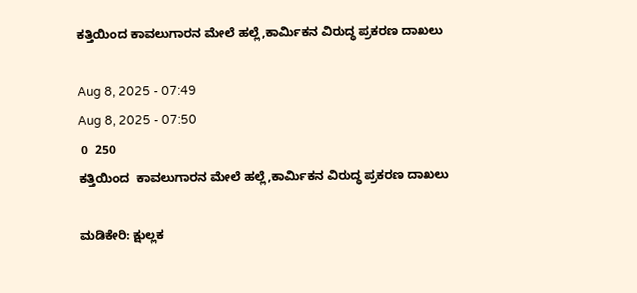ಕತ್ತಿಯಿಂದ ಕಾವಲುಗಾರನ‌ ಮೇಲೆ ಹಲ್ಲೆ,ಕಾರ್ಮಿಕನ ವಿರುದ್ಧ ಪ್ರಕರಣ ದಾಖಲು

Aug 8, 2025 - 07:49
Aug 8, 2025 - 07:50
 0  250
ಕತ್ತಿಯಿಂದ  ಕಾವಲುಗಾರನ‌ ಮೇಲೆ ಹಲ್ಲೆ,ಕಾರ್ಮಿಕನ ವಿರುದ್ಧ ಪ್ರಕರಣ ದಾಖಲು

ಮಡಿಕೇರಿ: ಕ್ಷುಲ್ಲಕ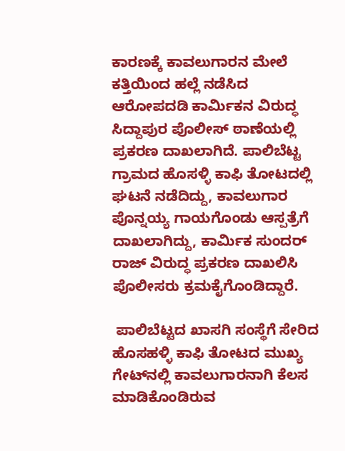ಕಾರಣಕ್ಕೆ ಕಾವಲುಗಾರನ ಮೇಲೆ ಕತ್ತಿಯಿಂದ ಹಲ್ಲೆ ನಡೆಸಿದ ಆರೋಪದಡಿ ಕಾರ್ಮಿಕನ ವಿರುದ್ಧ ಸಿದ್ದಾಪುರ ಪೊಲೀಸ್ ಠಾಣೆಯಲ್ಲಿ ಪ್ರಕರಣ ದಾಖಲಾಗಿದೆ. ಪಾಲಿಬೆಟ್ಟ ಗ್ರಾಮದ ಹೊಸಳ್ಳಿ ಕಾಫಿ ತೋಟದಲ್ಲಿ ಘಟನೆ ನಡೆದಿದ್ದು, ಕಾವಲುಗಾರ ಪೊನ್ನಯ್ಯ ಗಾಯಗೊಂಡು ಆಸ್ಪತ್ರೆಗೆ ದಾಖಲಾಗಿದ್ದು, ಕಾರ್ಮಿಕ ಸುಂದರ್ ರಾಜ್ ವಿರುದ್ಧ ಪ್ರಕರಣ ದಾಖಲಿಸಿ ಪೊಲೀಸರು ಕ್ರಮಕೈಗೊಂಡಿದ್ದಾರೆ.

 ಪಾಲಿಬೆಟ್ಟದ ಖಾಸಗಿ ಸಂಸ್ಥೆಗೆ ಸೇರಿದ ಹೊಸಹಳ್ಳಿ ಕಾಫಿ ತೋಟದ ಮುಖ್ಯ ಗೇಟ್‌ನಲ್ಲಿ ಕಾವಲುಗಾರನಾಗಿ ಕೆಲಸ ಮಾಡಿಕೊಂಡಿರುವ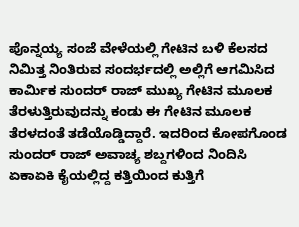ಪೊನ್ನಯ್ಯ ಸಂಜೆ ವೇಳೆಯಲ್ಲಿ ಗೇಟಿನ ಬಳಿ ಕೆಲಸದ ನಿಮಿತ್ತ ನಿಂತಿರುವ ಸಂದರ್ಭದಲ್ಲಿ ಅಲ್ಲಿಗೆ ಆಗಮಿಸಿದ ಕಾರ್ಮಿಕ ಸುಂದರ್ ರಾಜ್ ಮುಖ್ಯ ಗೇಟಿನ ಮೂಲಕ ತೆರಳುತ್ತಿರುವುದನ್ನು ಕಂಡು ಈ ಗೇಟಿನ ಮೂಲಕ ತೆರಳದಂತೆ ತಡೆಯೊಡ್ಡಿದ್ದಾರೆ. ಇದರಿಂದ ಕೋಪಗೊಂಡ ಸುಂದರ್ ರಾಜ್ ಅವಾಚ್ಯ ಶಬ್ದಗಳಿಂದ ನಿಂದಿಸಿ ಏಕಾಏಕಿ ಕೈಯಲ್ಲಿದ್ದ ಕತ್ತಿಯಿಂದ ಕುತ್ತಿಗೆ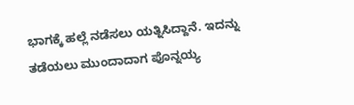ಭಾಗಕ್ಕೆ ಹಲ್ಲೆ ನಡೆಸಲು ಯತ್ನಿಸಿದ್ದಾನೆ. ಇದನ್ನು ತಡೆಯಲು ಮುಂದಾದಾಗ ಪೊನ್ನಯ್ಯ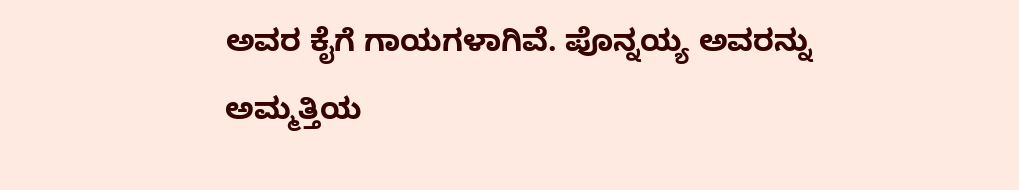ಅವರ ಕೈಗೆ ಗಾಯಗಳಾಗಿವೆ. ಪೊನ್ನಯ್ಯ ಅವರನ್ನು ಅಮ್ಮತ್ತಿಯ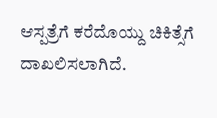ಆಸ್ಪತ್ರೆಗೆ ಕರೆದೊಯ್ದು ಚಿಕಿತ್ಸೆಗೆ ದಾಖಲಿಸಲಾಗಿದೆ.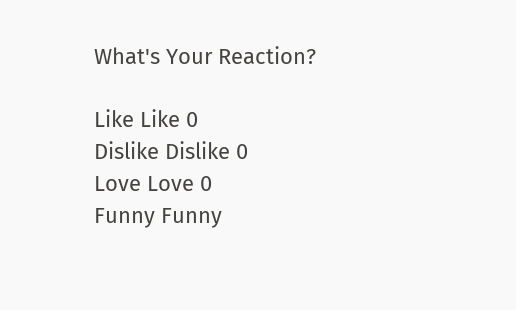What's Your Reaction?

Like Like 0
Dislike Dislike 0
Love Love 0
Funny Funny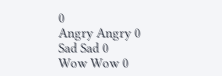0
Angry Angry 0
Sad Sad 0
Wow Wow 0